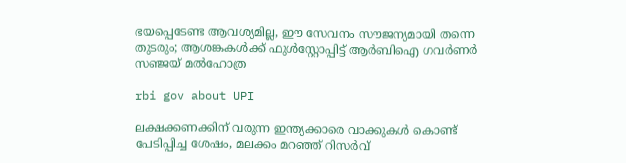ഭയപ്പെടേണ്ട ആവശ്യമില്ല, ഈ സേവനം സൗജന്യമായി തന്നെ തുടരും; ആശങ്കകൾക്ക് ഫുൾസ്റ്റോപ്പിട്ട് ആർബിഐ ഗവർണർ സഞ്ജയ് മൽഹോത്ര

rbi gov about UPI

ലക്ഷക്കണക്കിന് വരുന്ന ഇന്ത്യക്കാരെ വാക്കുകൾ കൊണ്ട് പേടിപ്പിച്ച ശേഷം, മലക്കം മറഞ്ഞ് റിസർവ്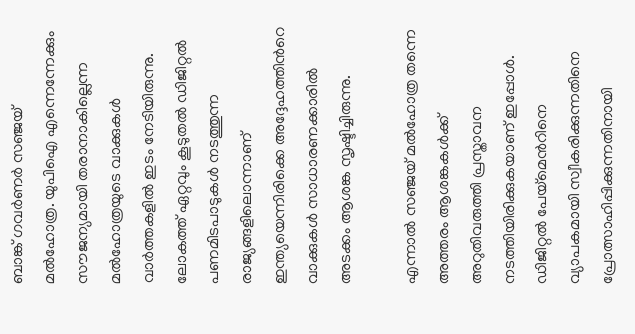ബാങ്ക് ഗവർണർ സഞ്ജയ് മൽഹോത്ര. യുപിഐ എന്നെന്നേക്കും സൗജന്യമായി തരാനാകില്ലെന്ന മൽഹോത്രയുടെ വാക്കുകൾ വാർത്തകളിൽ ഇടം നേടിയിരുന്നു. ലോകത്ത് ഏറ്റവും കൂടുതൽ ഡിജിറ്റൽ പണമിടപാടുകൾ നടത്തുന്ന രാജ്യങ്ങളിലൊന്നാണ് ഇന്ത്യയെന്നിരിക്കെ അദ്ദേഹത്തിന്‍റെ വാക്കുകൾ സാധാരണക്കാരിൽ അടക്കം ആശങ്ക സൃഷ്ടിച്ചിരുന്നു.

എന്നാൽ സഞ്ജയ് മൽഹോത്ര തന്നെ അത്തരം ആശങ്കകൾക്ക് അറുതിവരുത്തി പ്രസ്താവന നടത്തിയിരിക്കുകയാണ് ഇപ്പോൾ. ഡിജിറ്റൽ പേയ്‌മെന്‍റിനെ വ്യാപകമായി സ്വീകരിക്കുന്നതിനെ പ്രോത്സാഹിപ്പിക്കുന്നതിനായി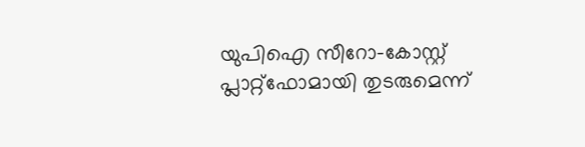യുപിഐ സീറോ-കോസ്റ്റ് പ്ലാറ്റ്‌ഫോമായി തുടരുമെന്ന്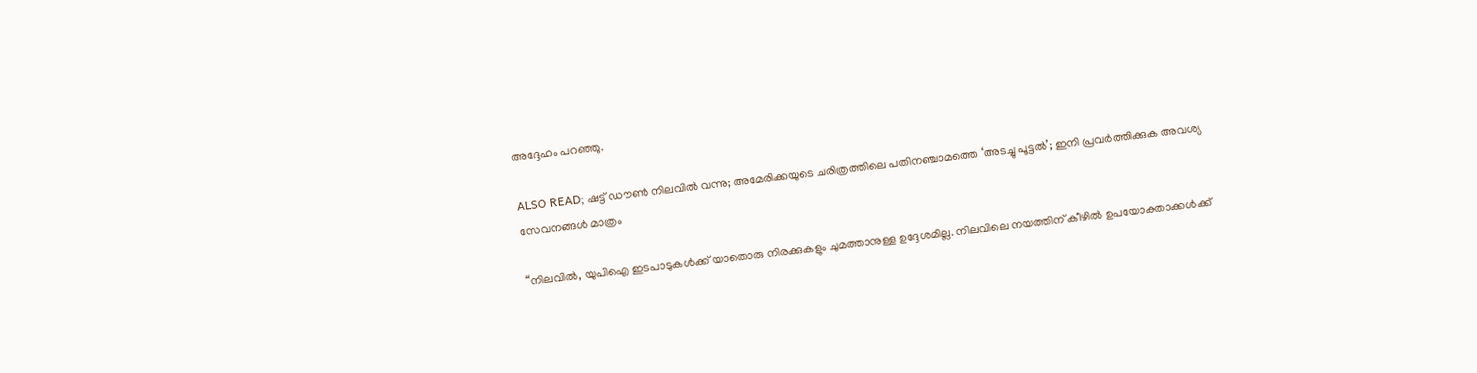അദ്ദേഹം പറഞ്ഞു.

ALSO READ; ഷട്ട് ഡൗൺ നിലവിൽ വന്നു; അമേരിക്കയുടെ ചരിത്രത്തിലെ പതിനഞ്ചാമത്തെ ‘അടച്ചു പൂട്ടൽ’; ഇനി പ്രവർത്തിക്കുക അവശ്യ സേവനങ്ങൾ മാത്രം

“നിലവിൽ, യുപിഐ ഇടപാടുകൾക്ക് യാതൊരു നിരക്കുകളും ചുമത്താനുള്ള ഉദ്ദേശമില്ല. നിലവിലെ നയത്തിന് കീഴിൽ ഉപയോക്താക്കൾക്ക്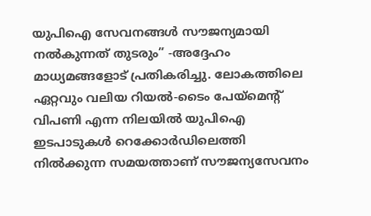യുപിഐ സേവനങ്ങൾ സൗജന്യമായി നൽകുന്നത് തുടരും” -അദ്ദേഹം മാധ്യമങ്ങളോട് പ്രതികരിച്ചു. ലോകത്തിലെ ഏറ്റവും വലിയ റിയൽ-ടൈം പേയ്‌മെന്‍റ് വിപണി എന്ന നിലയിൽ യുപിഐ ഇടപാടുകൾ റെക്കോർഡിലെത്തി നിൽക്കുന്ന സമയത്താണ് സൗജന്യസേവനം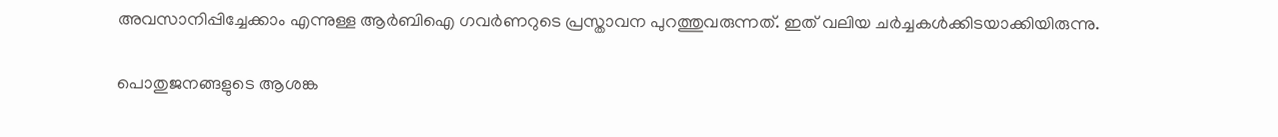അവസാനിപ്പിച്ചേക്കാം എന്നുള്ള ആർബിഐ ഗവർണറുടെ പ്രസ്താവന പുറത്തുവരുന്നത്. ഇത് വലിയ ചർച്ചകൾക്കിടയാക്കിയിരുന്നു.

പൊതുജനങ്ങളുടെ ആശങ്ക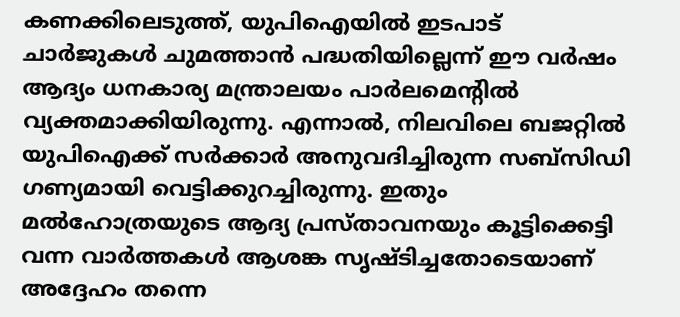കണക്കിലെടുത്ത്, യുപിഐയിൽ ഇടപാട് ചാർജുകൾ ചുമത്താൻ പദ്ധതിയില്ലെന്ന് ഈ വർഷം ആദ്യം ധനകാര്യ മന്ത്രാലയം പാർലമെന്റിൽ വ്യക്തമാക്കിയിരുന്നു. എന്നാൽ, നിലവിലെ ബജറ്റിൽ യുപിഐക്ക് സർക്കാർ അനുവദിച്ചിരുന്ന സബ്‌സിഡി ഗണ്യമായി വെട്ടിക്കുറച്ചിരുന്നു. ഇതും മൽഹോത്രയുടെ ആദ്യ പ്രസ്താവനയും കൂട്ടിക്കെട്ടി വന്ന വാർത്തകൾ ആശങ്ക സൃഷ്ടിച്ചതോടെയാണ് അദ്ദേഹം തന്നെ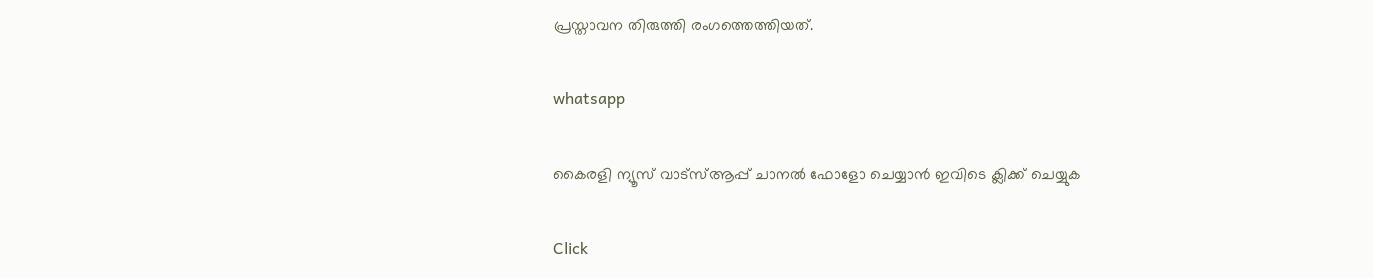പ്രസ്താവന തിരുത്തി രംഗത്തെത്തിയത്.

whatsapp

കൈരളി ന്യൂസ് വാട്‌സ്ആപ്പ് ചാനല്‍ ഫോളോ ചെയ്യാന്‍ ഇവിടെ ക്ലിക്ക് ചെയ്യുക

Click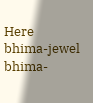Here
bhima-jewel
bhima-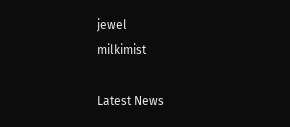jewel
milkimist

Latest News